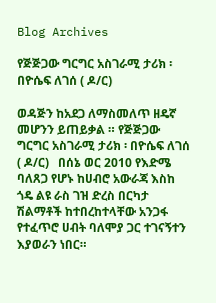Blog Archives

የጅጅጋው ግርግር አስገራሚ ታሪክ ፡ በዮሴፍ ለገሰ ( ዶ/ር)

ወዳጅን ከአደጋ ለማስመለጥ ዘዴኛ መሆንን ይጠይቃል ። የጅጅጋው ግርግር አስገራሚ ታሪክ ፡ በዮሴፍ ለገሰ ( ዶ/ር)   በሰኔ ወር 2010 የእድሜ ባለጸጋ የሆኑ ከሀብሮ አውራጃ እስከ ጎዴ ልዩ ራስ ገዝ ድረስ በርካታ ሽልማቶች ከተበረከተላቸው አንጋፋ የተፈጥሮ ሀብት ባለሞያ ጋር ተገናኝተን እያወራን ነበር።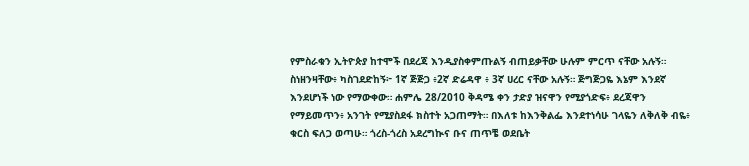የምስራቁን ኢትዮጵያ ከተሞች በደረጃ እንዲያስቀምጡልኝ ብጠይቃቸው ሁሉም ምርጥ ናቸው አሉኝ። ስነዘንዛቸው፥ ካስገደድከኝ፦ 1ኛ ጅጅጋ ፥2ኛ ድሬዳዋ ፥ 3ኛ ሀረር ናቸው አሉኝ። ጅግጅጋዬ እኔም እንደኛ እንደሆነች ነው የማውቀው። ሐምሌ 28/2010 ቅዳሜ ቀን ታድያ ዝናዋን የሚያጎድፍ፥ ደረጃዋን የማይመጥን፥ አንገት የሚያስደፋ ክስተት አጋጠማት። በእለቱ ከእንቅልፌ እንደተነሳሁ ገላዬን ለቅለቅ ብዬ፥ ቁርስ ፍለጋ ወጣሁ። ጎረስ-ጎረስ አደረግኲና ቡና ጠጥቼ ወደቤት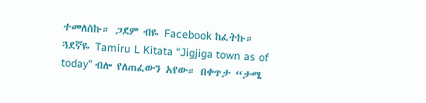ተመለስኩ። ጋደም ብዬ Facebook ከፈትኩ። ጓደኛዬ Tamiru L Kitata “Jigjiga town as of today” ብሎ የለጠፈውን አየው። በቀጥታ “ታሜ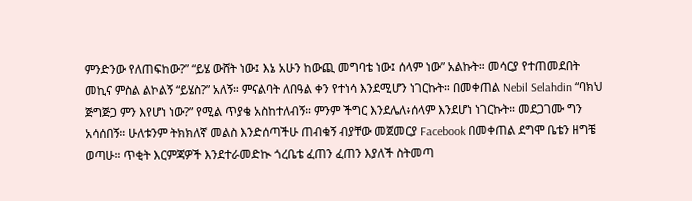ምንድንው የለጠፍከው?” “ይሄ ውሸት ነው፤ እኔ አሁን ከውጪ መግባቴ ነው፤ ሰላም ነው” አልኩት። መሳርያ የተጠመደበት መኪና ምስል ልኮልኝ “ይሄስ?” አለኝ። ምናልባት ለበዓል ቀን የተነሳ እንደሚሆን ነገርኩት። በመቀጠል Nebil Selahdin “ባክህ ጅግጅጋ ምን እየሆነ ነው?” የሚል ጥያቄ አስከተለብኝ። ምንም ችግር እንደሌለ፥ሰላም እንደሆነ ነገርኩት። መደጋገሙ ግን አሳሰበኝ። ሁለቱንም ትክክለኛ መልስ እንድሰጣችሁ ጠብቁኝ ብያቸው መጀመርያ Facebook በመቀጠል ደግሞ ቤቴን ዘግቼ ወጣሁ። ጥቂት እርምጃዎች እንደተራመድኲ ጎረቤቴ ፈጠን ፈጠን እያለች ስትመጣ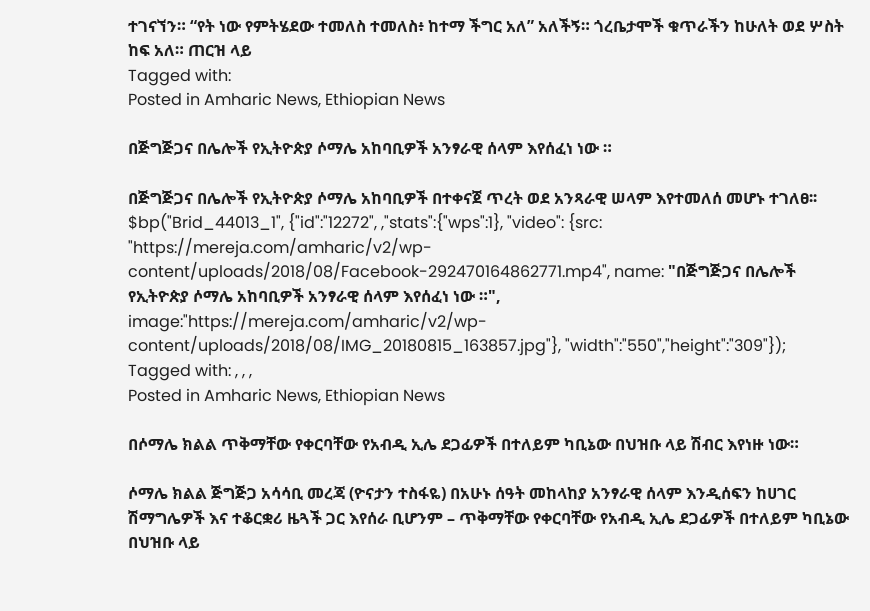ተገናኘን። “የት ነው የምትሄደው ተመለስ ተመለስ፥ ከተማ ችግር አለ” አለችኝ። ጎረቤታሞች ቁጥራችን ከሁለት ወደ ሦስት ከፍ አለ። ጠርዝ ላይ
Tagged with:
Posted in Amharic News, Ethiopian News

በጅግጅጋና በሌሎች የኢትዮጵያ ሶማሌ አከባቢዎች አንፃራዊ ሰላም እየሰፈነ ነው ።

በጅግጅጋና በሌሎች የኢትዮጵያ ሶማሌ አከባቢዎች በተቀናጀ ጥረት ወደ አንጻራዊ ሠላም እየተመለሰ መሆኑ ተገለፀ፡፡ $bp("Brid_44013_1", {"id":"12272", ,"stats":{"wps":1}, "video": {src: "https://mereja.com/amharic/v2/wp-content/uploads/2018/08/Facebook-292470164862771.mp4", name: "በጅግጅጋና በሌሎች የኢትዮጵያ ሶማሌ አከባቢዎች አንፃራዊ ሰላም እየሰፈነ ነው ።", image:"https://mereja.com/amharic/v2/wp-content/uploads/2018/08/IMG_20180815_163857.jpg"}, "width":"550","height":"309"});
Tagged with: , , ,
Posted in Amharic News, Ethiopian News

በሶማሌ ክልል ጥቅማቸው የቀርባቸው የአብዲ ኢሌ ደጋፊዎች በተለይም ካቢኔው በህዝቡ ላይ ሽብር እየነዙ ነው።

ሶማሌ ክልል ጅግጅጋ አሳሳቢ መረጃ (ዮናታን ተስፋዬ) በአሁኑ ሰዓት መከላከያ አንፃራዊ ሰላም እንዲሰፍን ከሀገር ሽማግሌዎች እና ተቆርቋሪ ዜጓች ጋር እየሰራ ቢሆንም – ጥቅማቸው የቀርባቸው የአብዲ ኢሌ ደጋፊዎች በተለይም ካቢኔው በህዝቡ ላይ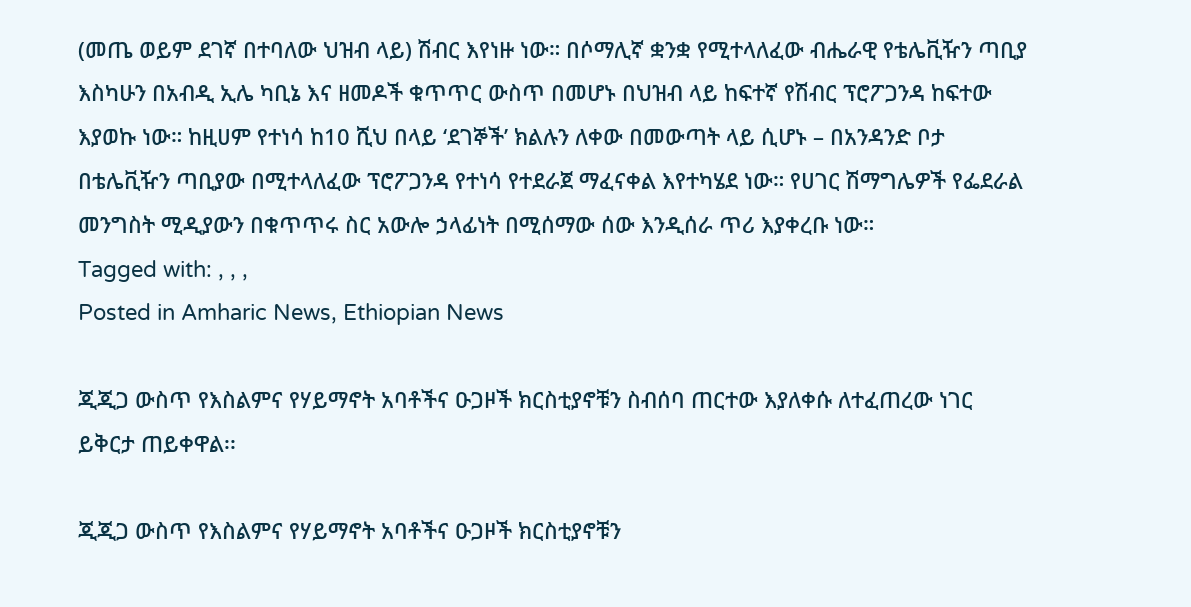(መጤ ወይም ደገኛ በተባለው ህዝብ ላይ) ሽብር እየነዙ ነው። በሶማሊኛ ቋንቋ የሚተላለፈው ብሔራዊ የቴሌቪዥን ጣቢያ እስካሁን በአብዲ ኢሌ ካቢኔ እና ዘመዶች ቁጥጥር ውስጥ በመሆኑ በህዝብ ላይ ከፍተኛ የሽብር ፕሮፖጋንዳ ከፍተው እያወኩ ነው። ከዚሀም የተነሳ ከ10 ሺህ በላይ ‘ደገኞች’ ክልሉን ለቀው በመውጣት ላይ ሲሆኑ – በአንዳንድ ቦታ በቴሌቪዥን ጣቢያው በሚተላለፈው ፕሮፖጋንዳ የተነሳ የተደራጀ ማፈናቀል እየተካሄደ ነው። የሀገር ሽማግሌዎች የፌደራል መንግስት ሚዲያውን በቁጥጥሩ ስር አውሎ ኃላፊነት በሚሰማው ሰው እንዲሰራ ጥሪ እያቀረቡ ነው።
Tagged with: , , ,
Posted in Amharic News, Ethiopian News

ጂጂጋ ውስጥ የእስልምና የሃይማኖት አባቶችና ዑጋዞች ክርስቲያኖቹን ስብሰባ ጠርተው እያለቀሱ ለተፈጠረው ነገር ይቅርታ ጠይቀዋል፡፡

ጂጂጋ ውስጥ የእስልምና የሃይማኖት አባቶችና ዑጋዞች ክርስቲያኖቹን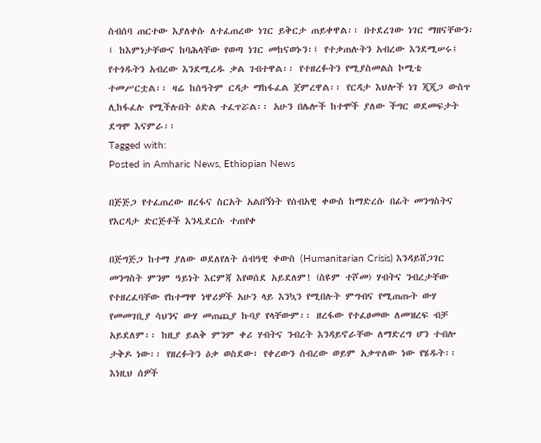ስብሰባ ጠርተው እያለቀሱ ለተፈጠረው ነገር ይቅርታ ጠይቀዋል፡፡ በተደረገው ነገር ማዘናቸውን፡፤ ከእምነታቸውና ከባሕላቸው የወጣ ነገር መከናወኑን፡፤ የተቃጠሉትን አብረው እንደሚሠሩ፤ የተጎዱትን አብረው እንደሚረዱ ቃል ገብተዋል፡፡ የተዘረፉትን የሚያስመልስ ኮሚቴ ተመሥርቷል፡፡ ዛሬ ከሰዓትም ርዳታ ማከፋፈል ጀምረዋል፡፡ የርዳታ እህሎች ነገ ጂጂጋ ውስጥ ሊከፋፈሉ የሚችሉበት ዕድል ተፈጥሯል፡፡ አሁን በሌሎች ከተሞች ያለው ችግር ወደመፍታት ደግሞ እናምራ፡፡
Tagged with:
Posted in Amharic News, Ethiopian News

በጅጅጋ የተፈጠረው ዘረፋና ስርአት አልበኝነት የሰብአዊ ቀውስ ከማድረሱ በፊት መንግስትና የእርዳታ ድርጅቶች እንዲደርሱ ተጠየቀ

በጅግጅጋ ከተማ ያለው ወደለየለት ሰብዓዊ ቀውስ (Humanitarian Crisis) እንዳይሸጋገር መንግስት ምንም ዓይነት እርምጃ እየወሰደ አይደለም! (ስዩም ተሾመ) ሃብትና ንብረታቸው የተዘረፈባቸው የከተማዋ ነዋሪዎች አሁን ላይ እንኳን የሚበሉት ምግብና የሚጠጡት ውሃ የመመገቢያ ሳህንና ውሃ መጠጪያ ኩባያ የላቸውም፡፡ ዘረፋው የተፈፀመው ለመዝረፍ ብቻ አይደለም፡፡ ከዚያ ይልቅ ምንም ቀሪ ሃብትና ንብረት እንዳይኖራቸው ለማድረግ ሆን ተብሎ ታቅዶ ነው፡፡ የዘረፉትን ዕቃ ወስደው፣ የቀረውን ሰብረው ወይም አቃጥለው ነው የሄዱት፡፡ እነዚህ ሰዎች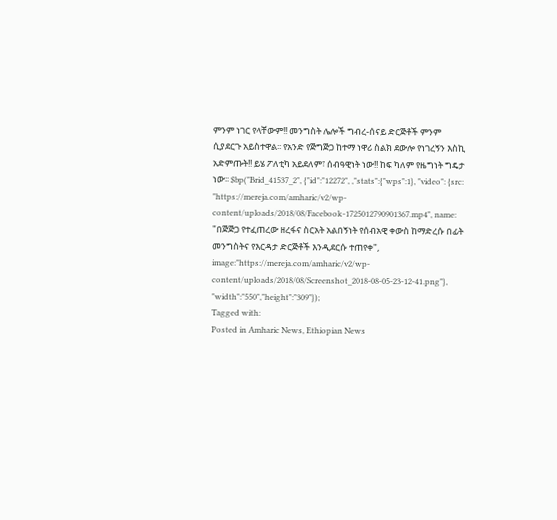ምንም ነገር የላቸውም!! መንግስት ሌሎች ግብረ-ሰናይ ድርጅቶች ምንም ሲያደርጉ አይስተዋል፡፡ የአንድ የጅግጅጋ ከተማ ነዋሪ ስልክ ደውሎ የነገረኝን እስኪ አድምጡት!! ይሄ ፖለቲካ አይደለም፣ ሰብዓዊነት ነው!! ከፍ ካለም የዜግነት ግዴታ ነው፡፡ $bp("Brid_41537_2", {"id":"12272", ,"stats":{"wps":1}, "video": {src: "https://mereja.com/amharic/v2/wp-content/uploads/2018/08/Facebook-1725012790901367.mp4", name: "በጅጅጋ የተፈጠረው ዘረፋና ስርአት አልበኝነት የሰብአዊ ቀውስ ከማድረሱ በፊት መንግስትና የእርዳታ ድርጅቶች እንዲደርሱ ተጠየቀ", image:"https://mereja.com/amharic/v2/wp-content/uploads/2018/08/Screenshot_2018-08-05-23-12-41.png"}, "width":"550","height":"309"});
Tagged with:
Posted in Amharic News, Ethiopian News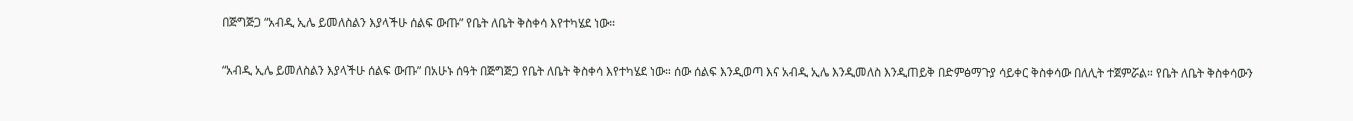በጅግጅጋ “አብዲ ኢሌ ይመለስልን እያላችሁ ሰልፍ ውጡ” የቤት ለቤት ቅስቀሳ እየተካሄደ ነው።

“አብዲ ኢሌ ይመለስልን እያላችሁ ሰልፍ ውጡ” በአሁኑ ሰዓት በጅግጅጋ የቤት ለቤት ቅስቀሳ እየተካሄደ ነው። ሰው ሰልፍ እንዲወጣ እና አብዲ ኢሌ እንዲመለስ እንዲጠይቅ በድምፅማጉያ ሳይቀር ቅስቀሳው በለሊት ተጀምሯል። የቤት ለቤት ቅስቀሳውን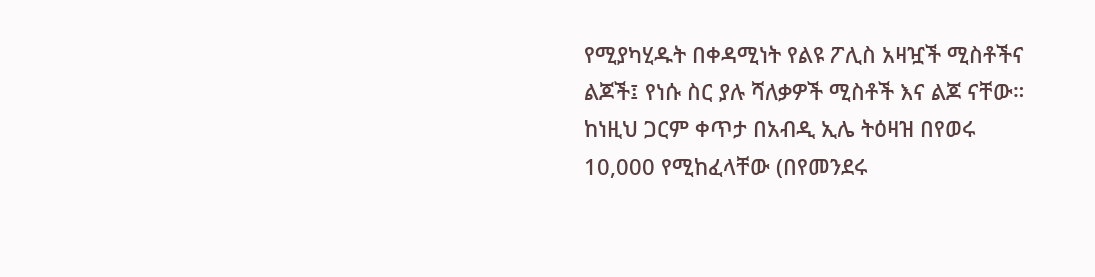የሚያካሂዱት በቀዳሚነት የልዩ ፖሊስ አዛዧች ሚስቶችና ልጆች፤ የነሱ ስር ያሉ ሻለቃዎች ሚስቶች እና ልጆ ናቸው። ከነዚህ ጋርም ቀጥታ በአብዲ ኢሌ ትዕዛዝ በየወሩ 10,000 የሚከፈላቸው (በየመንደሩ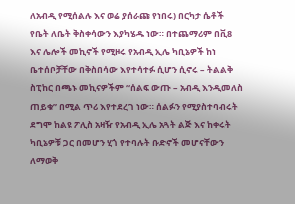ለአብዲ የሚሰልሉ እና ወሬ ያሰራጩ የነበሩ) በርካታ ሴቶች የቤት ለቤት ቅስቀሳውን እያካሄዱ ነው። በተጨማሪም በቪ8 እና ሌሎች መኪኖች የሚዞሩ የአብዲ ኢሌ ካቢኔዎች ከነ ቤተሰቦቻቸው በቅስበሳው እየተሳተፉ ሲሆን ሲኖሩ – ትልልቅ ስፒከር በጫኑ መኪናዎችም “ሰልፍ ውጡ – አብዲ እንዲመለስ ጠይቁ” በሚል ጥሪ እየተደረገ ነው። ሰልፉን የሚያስተባብሩት ደግሞ ከልዩ ፖሊስ አዛዥ የአብዲ ኢሌ አጓት ልጅ እና ከቀሩት ካቢኔዎቹ ጋር በመሆን ሂጎ የተባሉት ቡድኖች መሆናቸውን ለማወቅ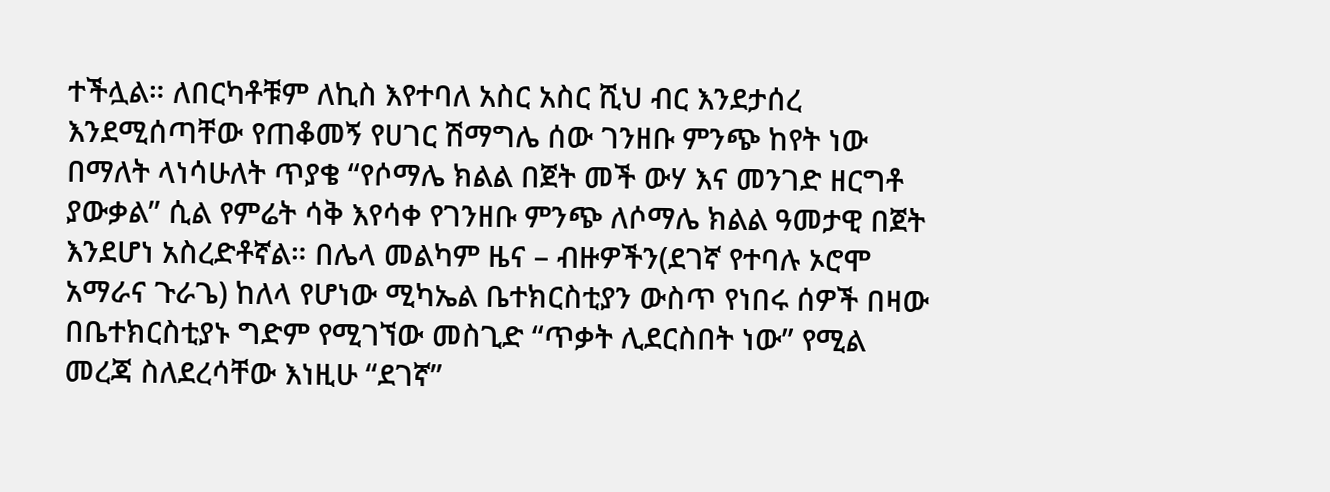ተችሏል። ለበርካቶቹም ለኪስ እየተባለ አስር አስር ሺህ ብር እንደታሰረ እንደሚሰጣቸው የጠቆመኝ የሀገር ሽማግሌ ሰው ገንዘቡ ምንጭ ከየት ነው በማለት ላነሳሁለት ጥያቄ “የሶማሌ ክልል በጀት መች ውሃ እና መንገድ ዘርግቶ ያውቃል” ሲል የምሬት ሳቅ እየሳቀ የገንዘቡ ምንጭ ለሶማሌ ክልል ዓመታዊ በጀት እንደሆነ አስረድቶኛል። በሌላ መልካም ዜና – ብዙዎችን(ደገኛ የተባሉ ኦሮሞ አማራና ጉራጌ) ከለላ የሆነው ሚካኤል ቤተክርስቲያን ውስጥ የነበሩ ሰዎች በዛው በቤተክርስቲያኑ ግድም የሚገኘው መስጊድ “ጥቃት ሊደርስበት ነው” የሚል መረጃ ስለደረሳቸው እነዚሁ “ደገኛ”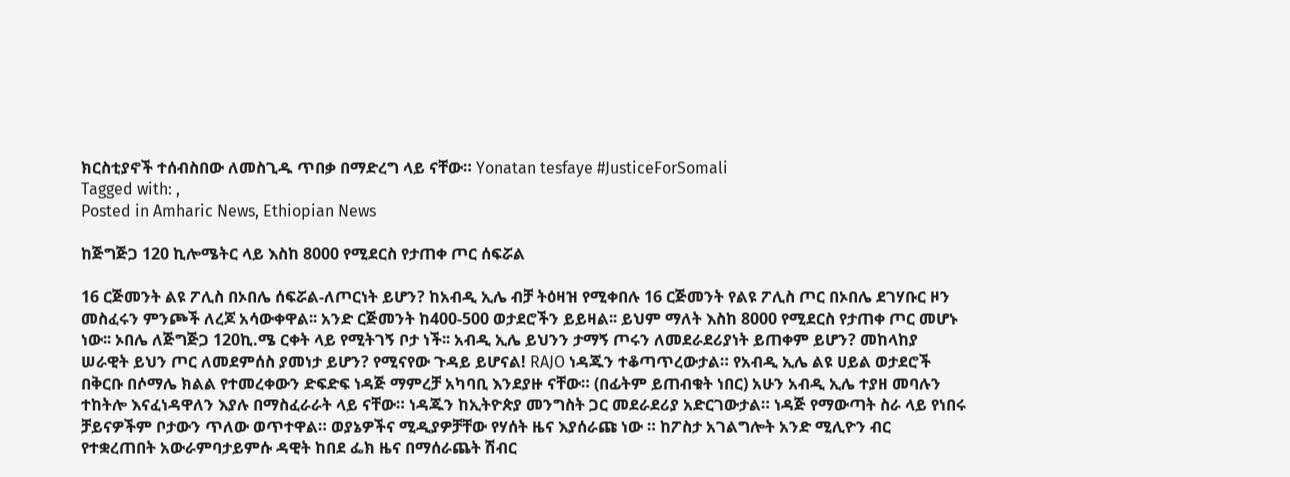ክርስቲያኖች ተሰብስበው ለመስጊዱ ጥበቃ በማድረግ ላይ ናቸው። Yonatan tesfaye #JusticeForSomali
Tagged with: ,
Posted in Amharic News, Ethiopian News

ከጅግጅጋ 120 ኪሎሜትር ላይ እስከ 8000 የሚደርስ የታጠቀ ጦር ሰፍሯል

16 ርጅመንት ልዩ ፖሊስ በኦበሌ ሰፍሯል-ለጦርነት ይሆን? ከአብዲ ኢሌ ብቻ ትዕዛዝ የሚቀበሉ 16 ርጅመንት የልዩ ፖሊስ ጦር በኦበሌ ደገሃቡር ዞን መስፈሩን ምንጮች ለረጆ አሳውቀዋል፡፡ አንድ ርጅመንት ከ400-500 ወታደሮችን ይይዛል፡፡ ይህም ማለት እስከ 8000 የሚደርስ የታጠቀ ጦር መሆኑ ነው፡፡ ኦበሌ ለጅግጅጋ 120ኪ.ሜ ርቀት ላይ የሚትገኝ ቦታ ነች፡፡ አብዲ ኢሌ ይህንን ታማኝ ጦሩን ለመደራደሪያነት ይጠቀም ይሆን? መከላከያ ሠራዊት ይህን ጦር ለመደምሰስ ያመነታ ይሆን? የሚናየው ጉዳይ ይሆናል! RAJO ነዳጁን ተቆጣጥረውታል። የአብዲ ኢሌ ልዩ ሀይል ወታደሮች በቅርቡ በሶማሌ ክልል የተመረቀውን ድፍድፍ ነዳጅ ማምረቻ አካባቢ እንደያዙ ናቸው። (በፊትም ይጠብቁት ነበር) አሁን አብዲ ኢሌ ተያዘ መባሉን ተከትሎ እናፈነዳዋለን እያሉ በማስፈራራት ላይ ናቸው። ነዳጁን ከኢትዮጵያ መንግስት ጋር መደራደሪያ አድርገውታል። ነዳጅ የማውጣት ስራ ላይ የነበሩ ቻይናዎችም ቦታውን ጥለው ወጥተዋል። ወያኔዎችና ሚዲያዎቻቸው የሃሰት ዜና እያሰራጩ ነው ። ከፖስታ አገልግሎት አንድ ሚሊዮን ብር የተቋረጠበት አውራምባታይምሱ ዳዊት ከበደ ፌክ ዜና በማሰራጨት ሽብር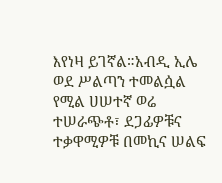እየነዛ ይገኛል።አብዲ ኢሌ ወደ ሥልጣን ተመልሷል የሚል ሀሠተኛ ወሬ ተሠራጭቶ፣ ደጋፊዎቹና ተቃዋሚዎቹ በመኪና ሠልፍ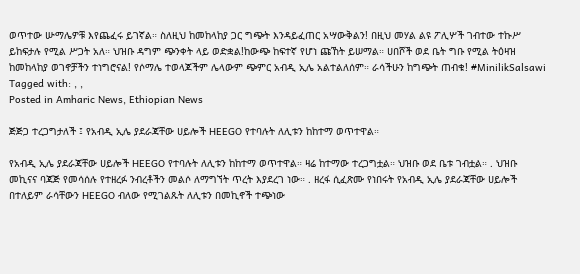ወጥተው ሡማሌዎቹ እየጨፈሩ ይገኛል። ስለዚህ ከመከላከያ ጋር ግጭት እንዳይፈጠር አሣውቅልን! በዚህ መሃል ልዩ ፖሊሦች ገብተው ተኩሥ ይከፍታሉ የሚል ሥጋት አለ። ህዝቡ ዳግም ጭንቀት ላይ ወድቋል!ከውጭ ከፍተኛ የሆነ ጩኸት ይሠማል። ሀበሾች ወደ ቤት ግቡ የሚል ትዕዛዝ ከመከላከያ ወገኖቻችን ተነግሮናል! የሶማሌ ተወላጆችም ሌላውም ጭምር አብዲ ኢሌ አልተልለሰም። ራሳችሁን ከግጭት ጠብቁ! #MinilikSalsawi
Tagged with: , ,
Posted in Amharic News, Ethiopian News

ጅጅጋ ተረጋግታለች ፤ የአብዲ ኢሌ ያደራጃቸው ሀይሎች HEEGO የተባሉት ለሊቱን ከከተማ ወጥተዋል።

የአብዲ ኢሌ ያደራጃቸው ሀይሎች HEEGO የተባሉት ለሊቱን ከከተማ ወጥተዋል። ዛሬ ከተማው ተረጋግቷል። ህዝቡ ወደ ቤቱ ገብቷል። . ህዝቡ መኪናና ባጃጅ የመሳሰሉ የተዘረፉ ንብረቶችን መልሶ ለማግኘት ጥረት እያደረገ ነው። . ዘረፋ ሲፈጽሙ የነበሩት የአብዲ ኢሌ ያደራጃቸው ሀይሎች በተለይም ራሳቸውን HEEGO ብለው የሚገልጹት ለሊቱን በመኪኖች ተጭነው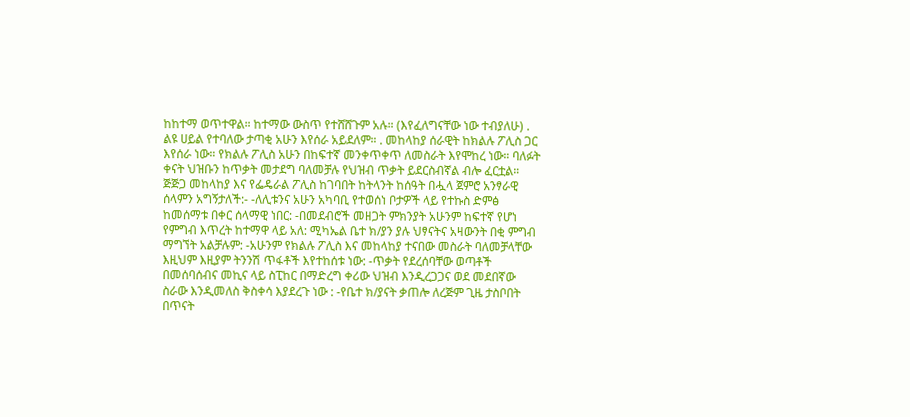ከከተማ ወጥተዋል። ከተማው ውስጥ የተሸሸጉም አሉ። (እየፈለግናቸው ነው ተብያለሁ) . ልዩ ሀይል የተባለው ታጣቂ አሁን እየሰራ አይደለም። . መከላከያ ሰራዊት ከክልሉ ፖሊስ ጋር እየሰራ ነው። የክልሉ ፖሊስ አሁን በከፍተኛ መንቀጥቀጥ ለመስራት እየሞከረ ነው። ባለፉት ቀናት ህዝቡን ከጥቃት መታደግ ባለመቻሉ የህዝብ ጥቃት ይደርስብኛል ብሎ ፈርቷል። ጅጅጋ መከላከያ እና የፌዴራል ፖሊስ ከገባበት ከትላንት ከሰዓት በሗላ ጀምሮ አንፃራዊ ሰላምን አግኝታለች:- -ለሊቱንና አሁን አካባቢ የተወሰነ ቦታዎች ላይ የተኩስ ድምፅ ከመሰማቱ በቀር ሰላማዊ ነበር: -በመደብሮች መዘጋት ምክንያት አሁንም ከፍተኛ የሆነ የምግብ እጥረት ከተማዋ ላይ አለ: ሚካኤል ቤተ ክ/ያን ያሉ ህፃናትና አዛውንት በቂ ምግብ ማግኘት አልቻሉም: -አሁንም የክልሉ ፖሊስ እና መከላከያ ተናበው መስራት ባለመቻላቸው እዚህም እዚያም ትንንሽ ጥፋቶች እየተከሰቱ ነው: -ጥቃት የደረሰባቸው ወጣቶች በመሰባሰብና መኪና ላይ ስፒከር በማድረግ ቀሪው ህዝብ እንዲረጋጋና ወደ መደበኛው ስራው እንዲመለስ ቅስቀሳ እያደረጉ ነው : -የቤተ ክ/ያናት ቃጠሎ ለረጅም ጊዜ ታስቦበት በጥናት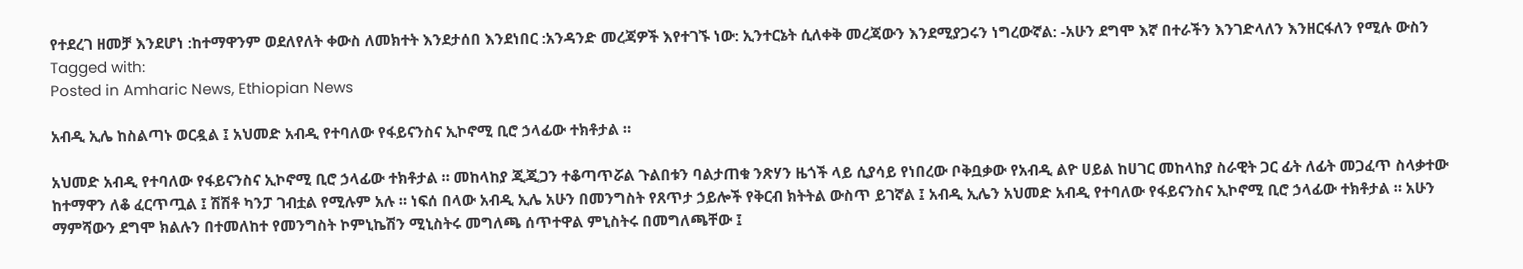የተደረገ ዘመቻ እንደሆነ :ከተማዋንም ወደለየለት ቀውስ ለመክተት እንደታሰበ እንደነበር :አንዳንድ መረጃዎች እየተገኙ ነው: ኢንተርኔት ሲለቀቅ መረጃውን እንደሚያጋሩን ነግረውኛል: -አሁን ደግሞ እኛ በተራችን እንገድላለን እንዘርፋለን የሚሉ ውስን
Tagged with:
Posted in Amharic News, Ethiopian News

አብዲ ኢሌ ከስልጣኑ ወርዷል ፤ አህመድ አብዲ የተባለው የፋይናንስና ኢኮኖሚ ቢሮ ኃላፊው ተክቶታል ።

አህመድ አብዲ የተባለው የፋይናንስና ኢኮኖሚ ቢሮ ኃላፊው ተክቶታል ። መከላከያ ጂጂጋን ተቆጣጥሯል ጉልበቱን ባልታጠቁ ንጽሃን ዜጎች ላይ ሲያሳይ የነበረው ቦቅቧቃው የአብዲ ልዮ ሀይል ከሀገር መከላከያ ስራዊት ጋር ፊት ለፊት መጋፈጥ ስላቃተው ከተማዋን ለቆ ፈርጥጧል ፤ ሽሽቶ ካንፓ ገብቷል የሚሉም አሉ ። ነፍሰ በላው አብዲ ኢሌ አሁን በመንግስት የጸጥታ ኃይሎች የቅርብ ክትትል ውስጥ ይገኛል ፤ አብዲ ኢሌን አህመድ አብዲ የተባለው የፋይናንስና ኢኮኖሚ ቢሮ ኃላፊው ተክቶታል ። አሁን ማምሻውን ደግሞ ክልሉን በተመለከተ የመንግስት ኮምኒኬሽን ሚኒስትሩ መግለጫ ሰጥተዋል ምኒስትሩ በመግለጫቸው ፤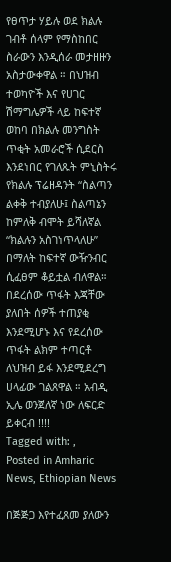የፀጥታ ሃይሉ ወደ ክልሉ ገብቶ ሰላም የማስከበር ስራውን እንዲሰራ መታዘዙን አስታውቀዋል ። በህዝብ ተወካዮች እና የሀገር ሽማግሌዎች ላይ ከፍተኛ ወከባ በክልሉ መንግስት ጥቂት አመራሮች ሲደርስ እንደነበር የገለጹት ምኒስትሩ የክልሉ ፕሬዘዳንት “ስልጣን ልቀቅ ተብያለሁ፤ ስልጣኔን ከምለቅ ብሞት ይሻለኛል “ክልሉን አስገነጥላለሁ” በማለት ከፍተኛ ውዥንብር ሲፈፀም ቆይቷል ብለዋል። በደረሰው ጥፋት እጃቸው ያለበት ሰዎች ተጠያቂ እንደሚሆኑ እና የደረሰው ጥፋት ልክም ተጣርቶ ለህዝብ ይፋ እንደሚደረግ ሀላፊው ገልጸዋል ። አብዲ ኢሌ ወንጀለኛ ነው ለፍርድ ይቀርብ !!!!
Tagged with: ,
Posted in Amharic News, Ethiopian News

በጅጅጋ እየተፈጸመ ያለውን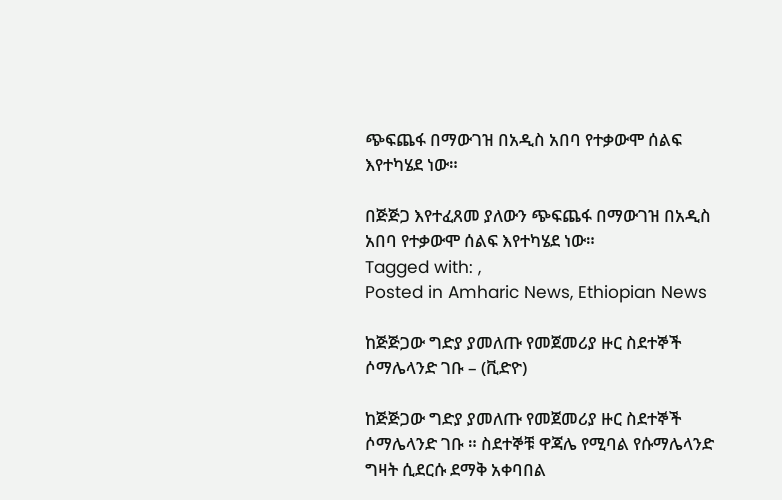ጭፍጨፋ በማውገዝ በአዲስ አበባ የተቃውሞ ሰልፍ እየተካሄደ ነው።

በጅጅጋ እየተፈጸመ ያለውን ጭፍጨፋ በማውገዝ በአዲስ አበባ የተቃውሞ ሰልፍ እየተካሄደ ነው።
Tagged with: ,
Posted in Amharic News, Ethiopian News

ከጅጅጋው ግድያ ያመለጡ የመጀመሪያ ዙር ስደተኞች ሶማሌላንድ ገቡ – (ቪድዮ)

ከጅጅጋው ግድያ ያመለጡ የመጀመሪያ ዙር ስደተኞች ሶማሌላንድ ገቡ ። ስደተኞቹ ዋጃሌ የሚባል የሱማሌላንድ ግዛት ሲደርሱ ደማቅ አቀባበል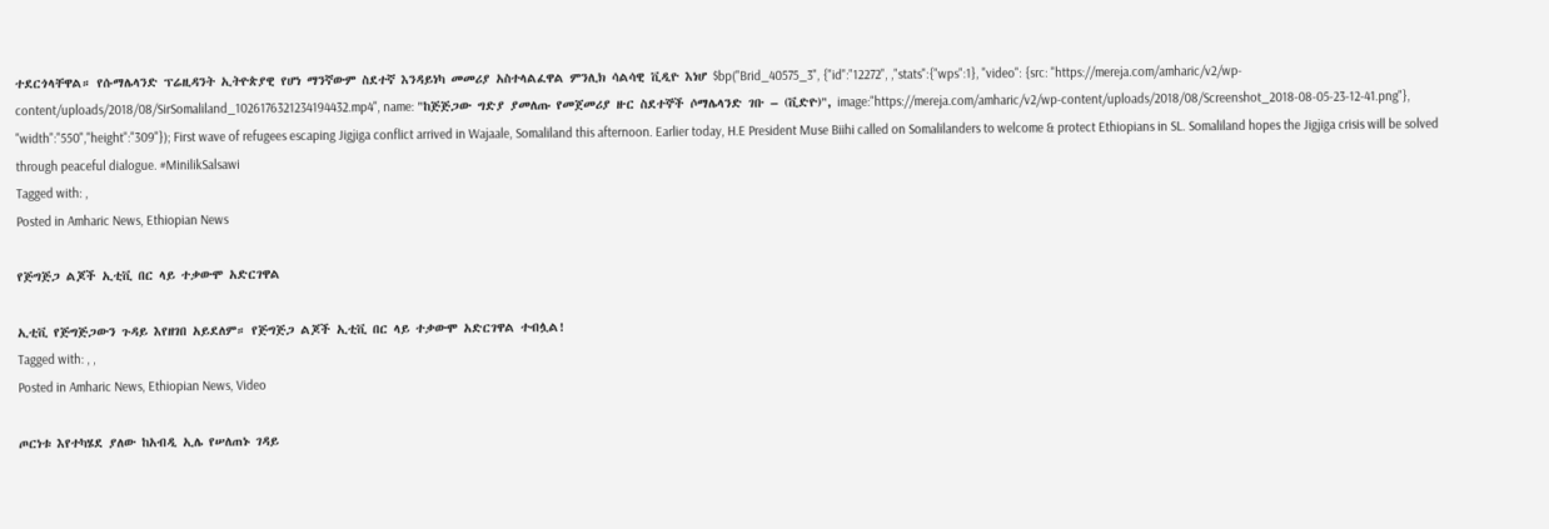ተደርጎላቸዋል። የሱማሌላንድ ፕሬዚዳንት ኢትዮጵያዊ የሆነ ማንኛውም ስደተኛ እንዳይነካ መመሪያ አስተላልፈዋል ምንሊክ ሳልሳዊ ቪዲዮ እነሆ $bp("Brid_40575_3", {"id":"12272", ,"stats":{"wps":1}, "video": {src: "https://mereja.com/amharic/v2/wp-content/uploads/2018/08/SirSomaliland_1026176321234194432.mp4", name: "ከጅጅጋው ግድያ ያመለጡ የመጀመሪያ ዙር ስደተኞች ሶማሌላንድ ገቡ – (ቪድዮ)", image:"https://mereja.com/amharic/v2/wp-content/uploads/2018/08/Screenshot_2018-08-05-23-12-41.png"}, "width":"550","height":"309"}); First wave of refugees escaping Jigjiga conflict arrived in Wajaale, Somaliland this afternoon. Earlier today, H.E President Muse Biihi called on Somalilanders to welcome & protect Ethiopians in SL. Somaliland hopes the Jigjiga crisis will be solved through peaceful dialogue. #MinilikSalsawi
Tagged with: ,
Posted in Amharic News, Ethiopian News

የጅግጅጋ ልጆች ኢቲቪ በር ላይ ተቃውሞ አድርገዋል

ኢቲቪ የጅግጅጋውን ጉዳይ እየዘገበ አይደለም። የጅግጅጋ ልጆች ኢቲቪ በር ላይ ተቃውሞ አድርገዋል ተብሏል!
Tagged with: , ,
Posted in Amharic News, Ethiopian News, Video

ጦርነቱ እየተካሄደ ያለው ከአብዲ ኢሌ የሠለጠኑ ገዳይ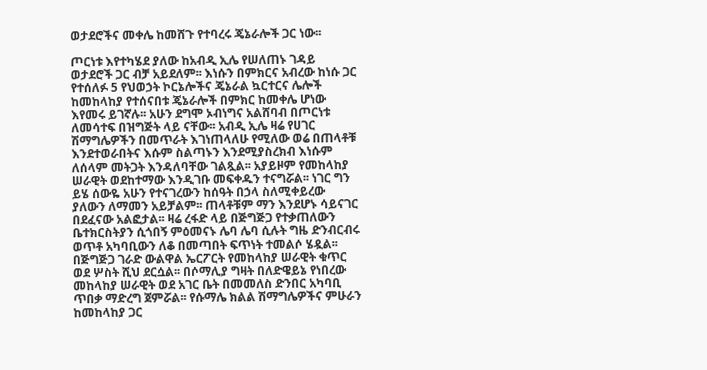ወታደሮችና መቀሌ ከመሸጉ የተባረሩ ጄኔራሎች ጋር ነው፡፡

ጦርነቱ እየተካሄደ ያለው ከአብዲ ኢሌ የሠለጠኑ ገዳይ ወታደሮች ጋር ብቻ አይደለም፡፡ እነሱን በምክርና አብረው ከነሱ ጋር የተሰለፉ 5 የህወኃት ኮርኔሎችና ጄኔራል ኳርተርና ሌሎች ከመከላከያ የተሰናበቱ ጄኔራሎች በምክር ከመቀሌ ሆነው እየመሩ ይገኛሉ፡፡ አሁን ደግሞ ኦብነግና አልሸባብ በጦርነቱ ለመሳተፍ በዝግጅት ላይ ናቸው፡፡ አብዲ ኢሌ ዛሬ የሀገር ሽማግሌዎችን በመጥራት እገነጠላለሁ የሚለው ወሬ በጠላቶቹ እንደተወራበትና እሱም ስልጣኑን እንደሚያስረክብ እነሱም ለሰላም መትጋት እንዳለባቸው ገልጿል፡፡ አያይዞም የመከላከያ ሠራዊት ወደከተማው እንዲገቡ መፍቀዱን ተናግሯል፡፡ ነገር ግን ይሄ ሰውዬ አሁን የተናገረውን ከሰዓት በኃላ ስለሚቀይረው ያለውን ለማመን አይቻልም፡፡ ጠላቶቹም ማን እንደሆኑ ሳይናገር በደፈናው አልፎታል፡፡ ዛሬ ረፋድ ላይ በጅግጅጋ የተቃጠለውን ቤተክርስትያን ሲጎበኝ ምዕመናኑ ሌባ ሌባ ሲሉት ግዜ ድንብርብሩ ወጥቶ አካባቢውን ለቆ በመጣበት ፍጥነት ተመልሶ ሄዷል፡፡ በጅግጅጋ ገራድ ውልዋል ኤርፖርት የመከላከያ ሠራዊት ቁጥር ወደ ሦስት ሺህ ደርሷል፡፡ በሶማሊያ ግዛት በለድዌይኔ የነበረው መከላከያ ሠራዊት ወደ አገር ቤት በመመለስ ድንበር አካባቢ ጥበቃ ማድረግ ጀምሯል፡፡ የሱማሌ ክልል ሽማግሌዎችና ምሁራን ከመከላከያ ጋር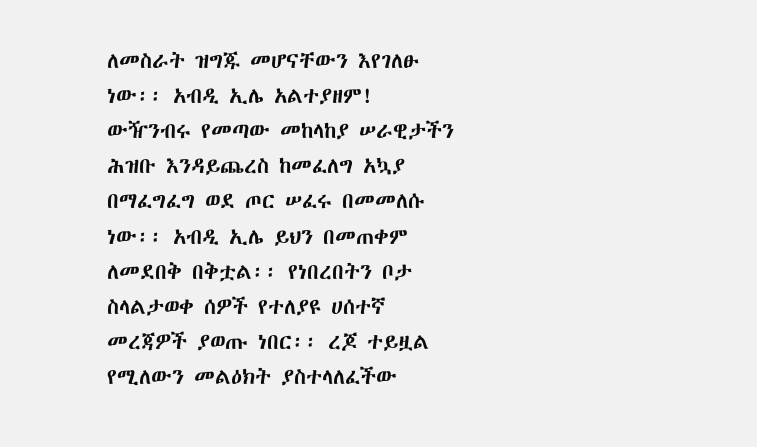ለመስራት ዝግጁ መሆናቸውን እየገለፁ ነው፡፡ አብዲ ኢሌ አልተያዘም! ውዥንብሩ የመጣው መከላከያ ሠራዊታችን ሕዝቡ እንዳይጨረስ ከመፈለግ አኳያ በማፈግፈግ ወደ ጦር ሠፈሩ በመመለሱ ነው፡፡ አብዲ ኢሌ ይህን በመጠቀም ለመደበቅ በቅቷል፡፡ የነበረበትን ቦታ ስላልታወቀ ሰዎች የተለያዩ ሀሰተኛ መረጃዎች ያወጡ ነበር፡፡ ረጆ ተይዟል የሚለውን መልዕክት ያስተላለፈችው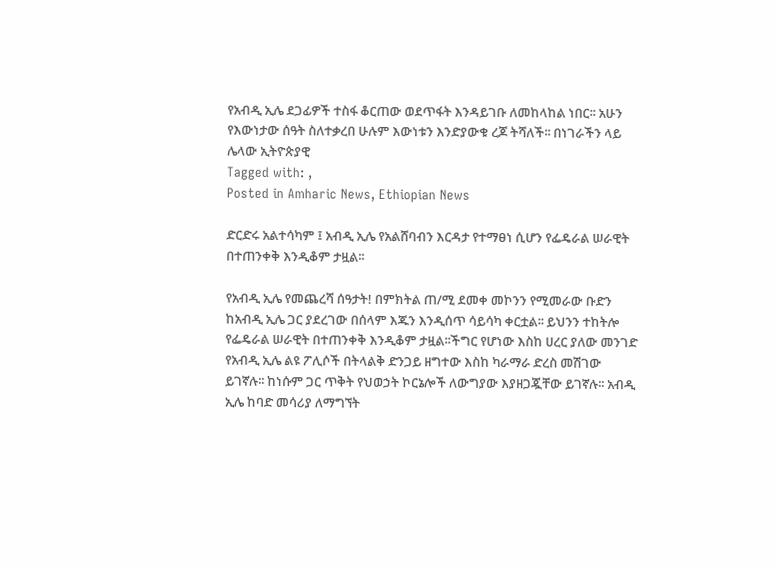የአብዲ ኢሌ ደጋፊዎች ተስፋ ቆርጠው ወደጥፋት እንዳይገቡ ለመከላከል ነበር፡፡ አሁን የእውነታው ሰዓት ስለተቃረበ ሁሉም እውነቱን እንድያውቁ ረጆ ትሻለች፡፡ በነገራችን ላይ ሌላው ኢትዮጵያዊ
Tagged with: ,
Posted in Amharic News, Ethiopian News

ድርድሩ አልተሳካም ፤ አብዲ ኢሌ የአልሸባብን እርዳታ የተማፀነ ሲሆን የፌዴራል ሠራዊት በተጠንቀቅ እንዲቆም ታዟል፡፡

የአብዲ ኢሌ የመጨረሻ ሰዓታት! በምክትል ጠ/ሚ ደመቀ መኮንን የሚመራው ቡድን ከአብዲ ኢሌ ጋር ያደረገው በሰላም እጁን እንዲሰጥ ሳይሳካ ቀርቷል፡፡ ይህንን ተከትሎ የፌዴራል ሠራዊት በተጠንቀቅ እንዲቆም ታዟል፡፡ችግር የሆነው እስከ ሀረር ያለው መንገድ የአብዲ ኢሌ ልዩ ፖሊሶች በትላልቅ ድንጋይ ዘግተው እስከ ካራማራ ድረስ መሽገው ይገኛሉ፡፡ ከነሱም ጋር ጥቅት የህወኃት ኮርኔሎች ለውግያው እያዘጋጇቸው ይገኛሉ፡፡ አብዲ ኢሌ ከባድ መሳሪያ ለማግኘት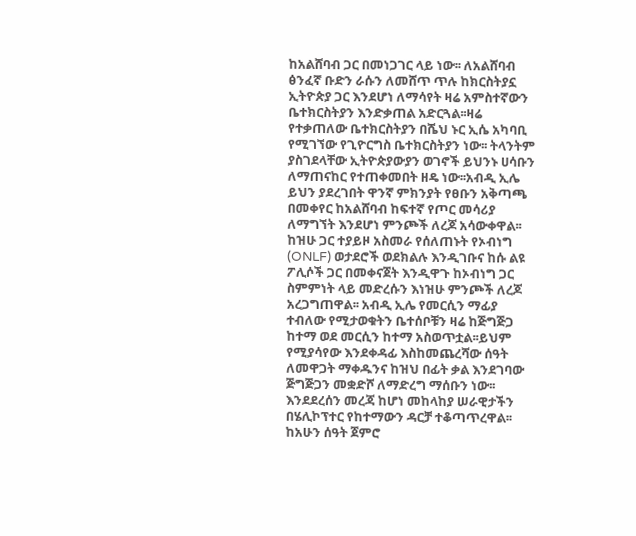ከአልሸባብ ጋር በመነጋገር ላይ ነው፡፡ ለአልሸባብ ፅንፈኛ ቡድን ራሱን ለመሸጥ ጥሉ ከክርስትያኗ ኢትዮጵያ ጋር እንደሆነ ለማሳየት ዛሬ አምስተኛውን ቤተክርስትያን እንድቃጠል አድርጓል፡፡ዛሬ የተቃጠለው ቤተክርስትያን በሼህ ኑር ኢሴ አካባቢ የሚገኘው የጊዮርግስ ቤተክርስትያን ነው፡፡ ትላንትም ያስገደላቸው ኢትዮጵያውያን ወገኖች ይህንኑ ሀሳቡን ለማጠናከር የተጠቀመበት ዘዴ ነው፡፡አብዲ ኢሌ ይህን ያደረገበት ዋንኛ ምክንያት የፀቡን አቅጣጫ በመቀየር ከአልሸባብ ከፍተኛ የጦር መሳሪያ ለማግኘት እንደሆነ ምንጮች ለረጆ አሳውቀዋል፡፡ ከዝሁ ጋር ተያይዞ አስመራ የሰለጠኑት የኦብነግ (ONLF) ወታደሮች ወደክልሉ እንዲገቡና ከሱ ልዩ ፖሊሶች ጋር በመቀናጀት እንዲዋጉ ከኦብነግ ጋር ስምምነት ላይ መድረሱን እነዝሁ ምንጮች ለረጆ አረጋግጠዋል፡፡ አብዲ ኢሌ የመርሲን ማፊያ ተብለው የሚታወቁትን ቤተሰቦቹን ዛሬ ከጅግጅጋ ከተማ ወደ መርሲን ከተማ አስወጥቷል፡፡ይህም የሚያሳየው እንደቀዳፊ እስከመጨረሻው ሰዓት ለመዋጋት ማቀዱንና ከዝህ በፊት ቃል እንደገባው ጅግጅጋን መቋድሾ ለማድረግ ማሰቡን ነው፡፡ እንደደረሰን መረጃ ከሆነ መከላከያ ሠራዊታችን በሄሊኮፕተር የከተማውን ዳርቻ ተቆጣጥረዋል፡፡ ከአሁን ሰዓት ጀምሮ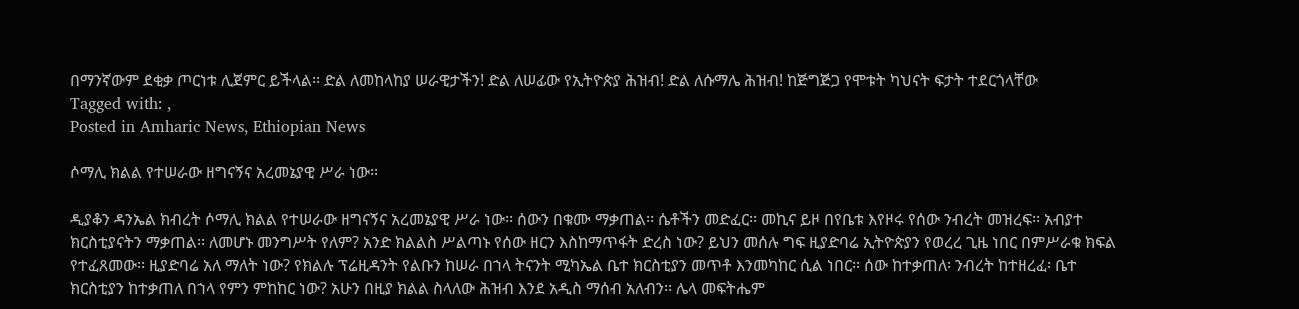በማንኛውም ደቂቃ ጦርነቱ ሊጀምር ይችላል፡፡ ድል ለመከላከያ ሠራዊታችን! ድል ለሠፊው የኢትዮጵያ ሕዝብ! ድል ለሱማሌ ሕዝብ! ከጅግጅጋ የሞቱት ካህናት ፍታት ተደርጎላቸው
Tagged with: ,
Posted in Amharic News, Ethiopian News

ሶማሊ ክልል የተሠራው ዘግናኝና አረመኔያዊ ሥራ ነው፡፡

ዲያቆን ዳንኤል ክብረት ሶማሊ ክልል የተሠራው ዘግናኝና አረመኔያዊ ሥራ ነው፡፡ ሰውን በቁሙ ማቃጠል፡፡ ሴቶችን መድፈር፡፡ መኪና ይዞ በየቤቱ እየዞሩ የሰው ንብረት መዝረፍ፡፡ አብያተ ክርስቲያናትን ማቃጠል፡፡ ለመሆኑ መንግሥት የለም? አንድ ክልልስ ሥልጣኑ የሰው ዘርን እስከማጥፋት ድረስ ነው? ይህን መሰሉ ግፍ ዚያድባሬ ኢትዮጵያን የወረረ ጊዜ ነበር በምሥራቁ ክፍል የተፈጸመው፡፡ ዚያድባሬ አለ ማለት ነው? የክልሉ ፕሬዚዳንት የልቡን ከሠራ በኀላ ትናንት ሚካኤል ቤተ ክርስቲያን መጥቶ እንመካከር ሲል ነበር፡፡ ሰው ከተቃጠለ፡ ንብረት ከተዘረፈ፡ ቤተ ክርስቲያን ከተቃጠለ በኀላ የምን ምከከር ነው? አሁን በዚያ ክልል ስላለው ሕዝብ እንደ አዲስ ማሰብ አለብን፡፡ ሌላ መፍትሔም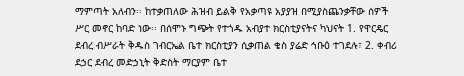ማምጣት አለብን፡፡ ከተቃጠለው ሕዝብ ይልቅ የአቃጣዩ አያያዝ በሚያስጨንቃቸው ሰዎች ሥር መኖር ከባድ ነው፡፡ በሰሞኑ ግጭት የተጎዱ አብያተ ክርስቲያናትና ካህናት 1. የዋርዴር ደብረ ብሥራት ቅዱስ ገብርኤል ቤተ ክርስቲያን ሲቃጠል ቄስ ያሬድ ኅቡዕ ተገደሉ፣ 2. ቀብሪ ደኃር ደብረ መድኃኒት ቅድስት ማርያም ቤተ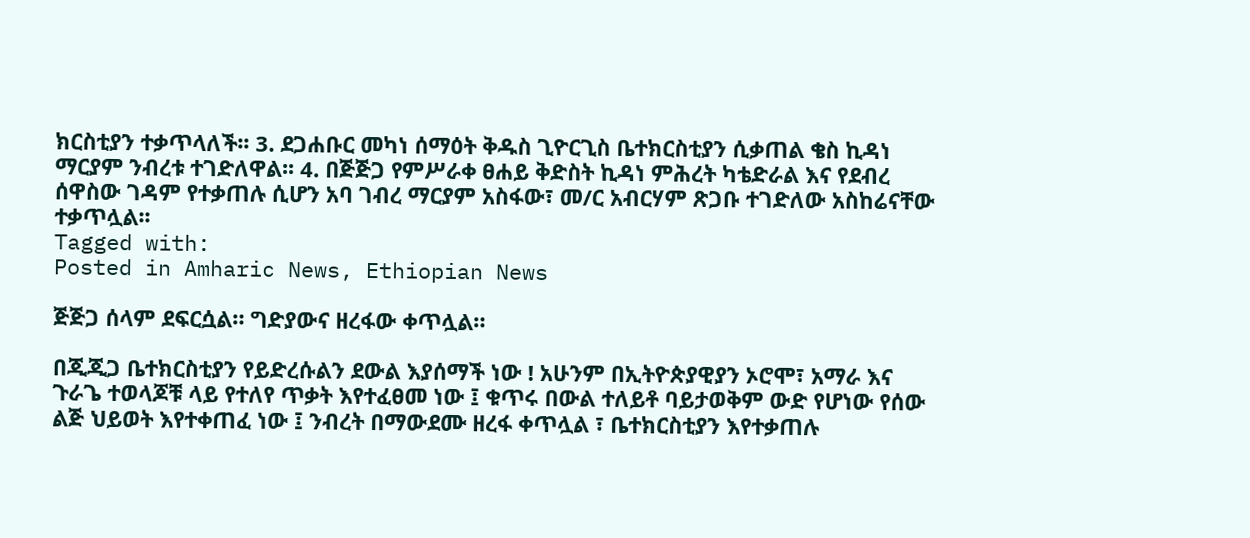ክርስቲያን ተቃጥላለች፡፡ 3. ደጋሐቡር መካነ ሰማዕት ቅዱስ ጊዮርጊስ ቤተክርስቲያን ሲቃጠል ቄስ ኪዳነ ማርያም ንብረቱ ተገድለዋል፡፡ 4. በጅጅጋ የምሥራቀ ፀሐይ ቅድስት ኪዳነ ምሕረት ካቴድራል እና የደብረ ሰዋስው ገዳም የተቃጠሉ ሲሆን አባ ገብረ ማርያም አስፋው፣ መ/ር አብርሃም ጽጋቡ ተገድለው አስከሬናቸው ተቃጥሏል፡፡
Tagged with:
Posted in Amharic News, Ethiopian News

ጅጅጋ ሰላም ደፍርሷል። ግድያውና ዘረፋው ቀጥሏል።

በጂጂጋ ቤተክርስቲያን የይድረሱልን ደውል እያሰማች ነው ! አሁንም በኢትዮጵያዊያን ኦሮሞ፣ አማራ እና ጉራጌ ተወላጆቹ ላይ የተለየ ጥቃት እየተፈፀመ ነው ፤ ቁጥሩ በውል ተለይቶ ባይታወቅም ውድ የሆነው የሰው ልጅ ህይወት እየተቀጠፈ ነው ፤ ንብረት በማውደሙ ዘረፋ ቀጥሏል ፣ ቤተክርስቲያን እየተቃጠሉ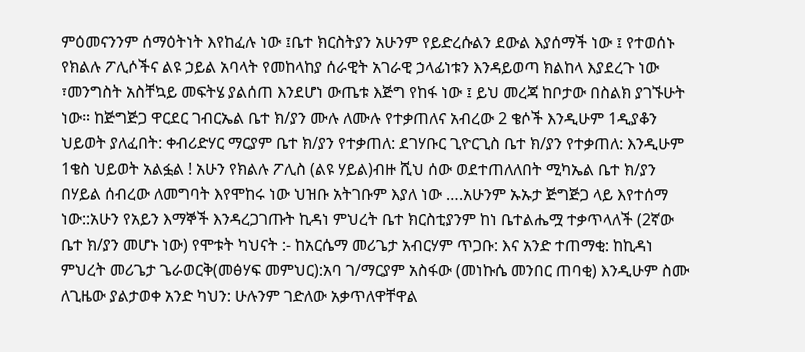ምዕመናንንም ሰማዕትነት እየከፈሉ ነው ፤ቤተ ክርስትያን አሁንም የይድረሱልን ደውል እያሰማች ነው ፤ የተወሰኑ የክልሉ ፖሊሶችና ልዩ ኃይል አባላት የመከላከያ ሰራዊት አገራዊ ኃላፊነቱን እንዳይወጣ ክልከላ እያደረጉ ነው ፣መንግስት አስቸኳይ መፍትሄ ያልሰጠ እንደሆነ ውጤቱ እጅግ የከፋ ነው ፤ ይህ መረጃ ከቦታው በስልክ ያገኙሁት ነው። ከጅግጅጋ ዋርደር ገብርኤል ቤተ ክ/ያን ሙሉ ለሙሉ የተቃጠለና አብረው 2 ቄሶች እንዲሁም 1ዲያቆን ህይወት ያለፈበት: ቀብሪድሃር ማርያም ቤተ ክ/ያን የተቃጠለ: ደገሃቡር ጊዮርጊስ ቤተ ክ/ያን የተቃጠለ: እንዲሁም 1ቄስ ህይወት አልፏል ! አሁን የክልሉ ፖሊስ (ልዩ ሃይል)ብዙ ሺህ ሰው ወደተጠለለበት ሚካኤል ቤተ ክ/ያን በሃይል ሰብረው ለመግባት እየሞከሩ ነው ህዝቡ አትገቡም እያለ ነው ….አሁንም ኡኡታ ጅግጅጋ ላይ እየተሰማ ነው::አሁን የአይን እማኞች እንዳረጋገጡት ኪዳነ ምህረት ቤተ ክርስቲያንም ከነ ቤተልሔሟ ተቃጥላለች (2ኛው ቤተ ክ/ያን መሆኑ ነው) የሞቱት ካህናት :- ከአርሴማ መሪጌታ አብርሃም ጥጋቡ: እና አንድ ተጠማቂ: ከኪዳነ ምህረት መሪጌታ ጌራወርቅ(መፅሃፍ መምህር):አባ ገ/ማርያም አስፋው (መነኩሴ መንበር ጠባቂ) እንዲሁም ስሙ ለጊዜው ያልታወቀ አንድ ካህን: ሁሉንም ገድለው አቃጥለዋቸዋል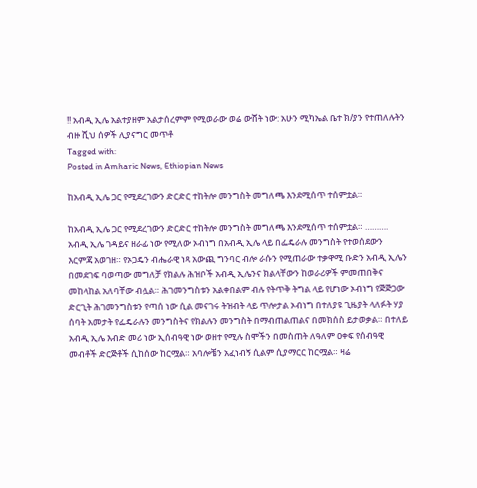!! አብዲ ኢሌ አልተያዘም አልታሰረምም የሚወራው ወሬ ውሸት ነው: አሁን ሚካኤል ቤተ ክ/ያን የተጠለሉትን ብዙ ሺህ ሰዎች ሊያናግር መጥቶ
Tagged with:
Posted in Amharic News, Ethiopian News

ከአብዲ ኢሌ ጋር የሚደረገውን ድርድር ተከትሎ መንግስት መግለጫ እንደሚሰጥ ተሰምቷል።

ከአብዲ ኢሌ ጋር የሚደረገውን ድርድር ተከትሎ መንግስት መግለጫ እንደሚሰጥ ተሰምቷል። ………. አብዲ ኢሌ ገዳይና ዘራፊ ነው የሚለው ኦብነግ በአብዲ ኢሌ ላይ በፌዴራሉ መንግስት የተወሰደውን እርምጃ አወገዘ። የኦጋዴን ብሔራዊ ነጻ አውጪ ግንባር ብሎ ራሱን የሚጠራው ተቃዋሚ ቡድን አብዲ ኢሌን በመደገፍ ባወጣው መግለቻ የክልሉ ሕዝቦች አብዲ ኢሌንና ክልላቸውን ከወራሪዎች ምመጠበቅና መከላከል አለባቸው ብሏል። ሕገመንግስቱን አልቀበልም ብሉ የትጥቅ ትግል ላይ የሆነው ኦብነግ የጅጅጋው ድርጊት ሕገመንግስቱን የጣሰ ነው ሲል መናገሩ ትዝብት ላይ ጥሎታል ኦብነግ በተለያዩ ጊዜያት ላለፉት ሃያ ሰባት አመታት የፌዴራሉን መንግስትና የክልሉን መንግስት በማብጠልጠልና በመክሰስ ይታወቃል። በተለይ አብዲ ኢሌ እብድ መሪ ነው ኢሰብዓዊ ነው ወዘተ የሚሉ ስሞችን በመስጠት ለዓለም ዐቀፍ የሰብዓዊ መብቶች ድርጅቶች ሲከሰው ከርሟል። አባሎቼን አፈነብኝ ሲልም ሲያማርር ከርሟል። ዛሬ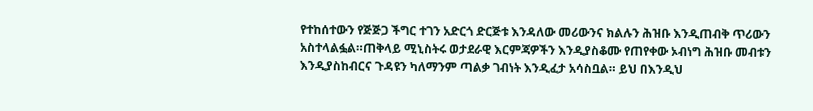የተከሰተውን የጅጅጋ ችግር ተገን አድርጎ ድርጅቱ እንዳለው መሪውንና ክልሉን ሕዝቡ እንዲጠብቅ ጥሪውን አስተላልፏል።ጠቅላይ ሚኒስትሩ ወታደራዊ እርምጃዎችን እንዲያስቆሙ የጠየቀው ኦብነግ ሕዝቡ መብቱን እንዲያስከብርና ጉዳዩን ካለማንም ጣልቃ ገብነት እንዲፈታ አሳስቧል። ይህ በእንዲህ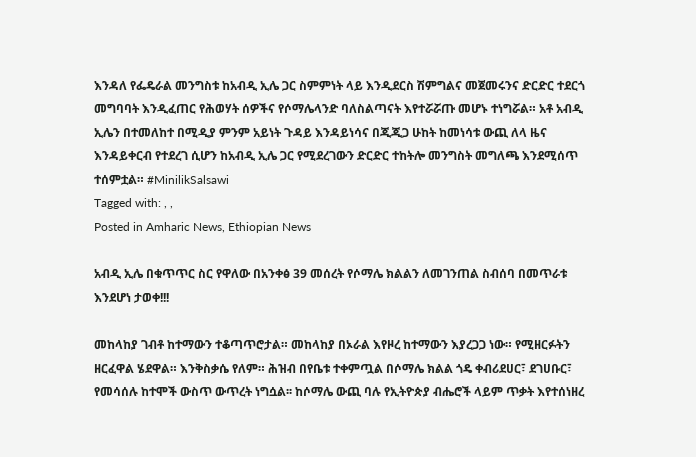እንዳለ የፌዴራል መንግስቱ ከአብዲ ኢሌ ጋር ስምምነት ላይ እንዲደርስ ሽምግልና መጀመሩንና ድርድር ተደርጎ መግባባት እንዲፈጠር የሕወሃት ሰዎችና የሶማሌላንድ ባለስልጣናት እየተሯሯጡ መሆኑ ተነግሯል። አቶ አብዲ ኢሌን በተመለከተ በሚዲያ ምንም አይነት ጉዳይ እንዳይነሳና በጂጂጋ ሁከት ከመነሳቱ ውጪ ለላ ዜና እንዳይቀርብ የተደረገ ሲሆን ከአብዲ ኢሌ ጋር የሚደረገውን ድርድር ተከትሎ መንግስት መግለጫ እንደሚሰጥ ተሰምቷል። #MinilikSalsawi
Tagged with: , ,
Posted in Amharic News, Ethiopian News

አብዲ ኢሌ በቁጥጥር ስር የዋለው በአንቀፅ 39 መሰረት የሶማሌ ክልልን ለመገንጠል ስብሰባ በመጥራቱ እንደሆነ ታወቀ!!!

መከላከያ ገብቶ ከተማውን ተቆጣጥሮታል። መከላከያ በኦራል እየዞረ ከተማውን እያረጋጋ ነው። የሚዘርፉትን ዘርፈዋል ሄደዋል። እንቅስቃሴ የለም። ሕዝብ በየቤቱ ተቀምጧል በሶማሌ ክልል ጎዴ ቀብሪደሀር፣ ደገሀቡር፣ የመሳሰሉ ከተሞች ውስጥ ውጥረት ነግሷል፡፡ ከሶማሌ ውጪ ባሉ የኢትዮጵያ ብሔሮች ላይም ጥቃት እየተሰነዘረ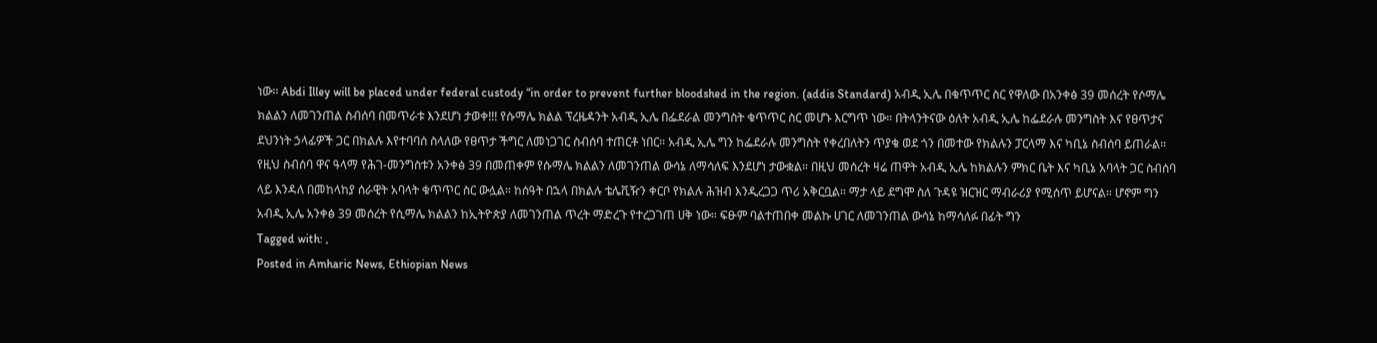ነው፡፡ Abdi Illey will be placed under federal custody “in order to prevent further bloodshed in the region. (addis Standard) አብዲ ኢሌ በቁጥጥር ስር የዋለው በአንቀፅ 39 መሰረት የሶማሌ ክልልን ለመገንጠል ስብሰባ በመጥራቱ እንደሆነ ታወቀ!!! የሱማሌ ክልል ፕረዜዳንት አብዲ ኢሌ በፌደራል መንግስት ቁጥጥር ስር መሆኑ እርግጥ ነው። በትላንትናው ዕለት አብዲ ኢሌ ከፌደራሉ መንግስት እና የፀጥታና ደህንነት ኃላፊዎች ጋር በክልሉ እየተባባሰ ስላለው የፀጥታ ችግር ለመነጋገር ስብሰባ ተጠርቶ ነበር። አብዲ ኢሌ ግን ከፌደራሉ መንግስት የቀረበለትን ጥያቄ ወደ ጎን በመተው የክልሉን ፓርላማ እና ካቢኔ ስብሰባ ይጠራል። የዚህ ስብሰባ ዋና ዓላማ የሕገ-መንግስቱን አንቀፅ 39 በመጠቀም የሱማሌ ክልልን ለመገንጠል ውሳኔ ለማሳለፍ እንደሆነ ታውቋል። በዚህ መሰረት ዛሬ ጠዋት አብዲ ኢሌ ከክልሉን ምክር ቤት እና ካቢኔ አባላት ጋር ስብሰባ ላይ እንዳለ በመከላከያ ሰራዊት አባላት ቁጥጥር ስር ውሏል። ከሰዓት በኋላ በክልሉ ቴሌቪዥን ቀርቦ የክልሉ ሕዝብ እንዲረጋጋ ጥሪ አቅርቧል። ማታ ላይ ደግሞ ስለ ጉዳዩ ዝርዝር ማብራሪያ የሚሰጥ ይሆናል። ሆኖም ግን አብዲ ኢሌ አንቀፅ 39 መሰረት የሲማሌ ክልልን ከኢትዮጵያ ለመገንጠል ጥረት ማድረጉ የተረጋገጠ ሀቅ ነው። ፍፁም ባልተጠበቀ መልኩ ሀገር ለመገንጠል ውሳኔ ከማሳለፉ በፊት ግን
Tagged with: ,
Posted in Amharic News, Ethiopian News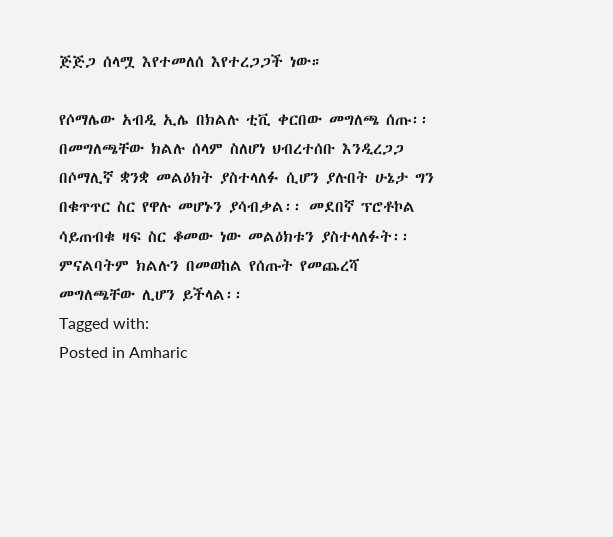ጅጅጋ ሰላሟ እየተመለሰ እየተረጋጋች ነው።

የሶማሌው አብዲ ኢሌ በክልሉ ቲቪ ቀርበው መግለጫ ሰጡ፡፡ በመግለጫቸው ክልሉ ሰላም ስለሆነ ህብረተሰቡ እንዲረጋጋ በሶማሊኛ ቋንቋ መልዕክት ያስተላለፉ ሲሆን ያሉበት ሁኔታ ግን በቁጥጥር ስር የዋሉ መሆኑን ያሳብቃል፡፡ መደበኛ ፕሮቶኮል ሳይጠብቁ ዛፍ ስር ቆመው ነው መልዕክቱን ያስተላለፉት፡፡ ምናልባትም ክልሉን በመወከል የሰጡት የመጨረሻ መግለጫቸው ሊሆን ይችላል፡፡
Tagged with:
Posted in Amharic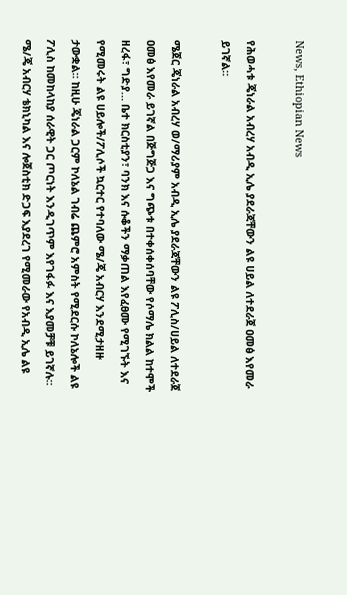News, Ethiopian News

የሕወሓቱ ጄነራል አብረሃ አብዲ ኢሌ ያደራጃቸውን ልዩ ሀይል ለተደራጀ ዐመፅ እየመራ ይገኛል።

ሜጀር ጄነራል አብረሃ ወ/ማሪያም አብዲ ኢሌ ያደራጃቸውን ልዩ ፖሊስ/ሀይል ለተደራጀ ዐመፅ እየመራ ይገኛል በጅግጅጋ እና ግጭቱ በተቀሰቀሰባቸው የሶማሌ ክልል ከተሞች ዘረፋ፣ ግድያ… ቤተ ክርስቲያን፣ ባንክ እና ሱቆችን ማቃጠል እየፈፀሙ የሚገኙት እና የሚመሩት ልዩ ሀይሎች/ፖሊሶች ኳርተር የተባለው ሜ/ጄ አብርሃ እንደሚታዘዙ ታውቋል። ከዚሁ ጄነራል ጋርም ኮለኔል ገብሬ ጨምሮ አምስት የሚደርሱ ኮለኔሎች ልዩ ፖሊስ ከመከላከያ ሰራዊት ጋር ጦርነት እንዲገጥም እየገፋፉ እና እያመቻቹ ይገኛሉ። ሜ/ጄ አብርሃ ቴክኒካል እና ሎጀስቲክ ድጋፍ እያደረገ የሚመራው የአብዲ ኢሌ ልዩ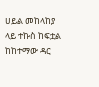ሀይል መከላከያ ላይ ተኩስ ከፍቷል ከከተማው ዳር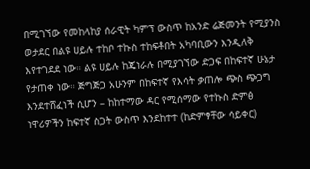በሚገኘው የመከላከያ ሰራዊት ካምፕ ውስጥ ከአንድ ሬጅመንት የሚያንስ ወታደር በልዩ ሀይሉ ተከቦ ተኩስ ተከፍቶበት አካባቢውን እንዲለቅ እየተገደደ ነው። ልዩ ሀይሉ ከጄነራሉ በሚያገኘው ድጋፍ በከፍተኛ ሁኔታ የታጠቀ ነው። ጅግጅጋ አሁንም በከፍተኛ የእሳት ቃጠሎ ጭስ ጭጋግ እንደተሸፈነች ሲሆን – ከከተማው ዳር የሚሰማው የተኩስ ድምፅ ነዋሪዎችን ከፍተኛ ስጋት ውስጥ እንደከተተ (ከድምፃቸው ሳይቀር)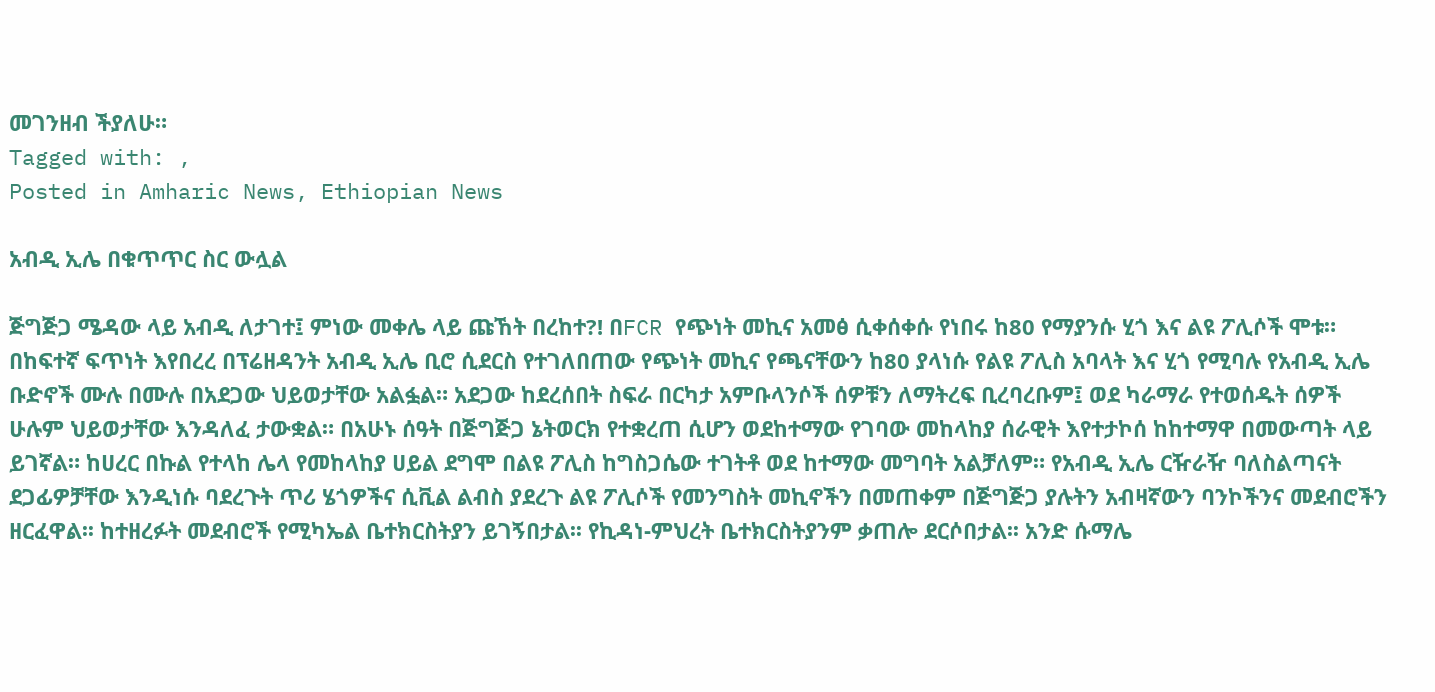መገንዘብ ችያለሁ።
Tagged with: ,
Posted in Amharic News, Ethiopian News

አብዲ ኢሌ በቁጥጥር ስር ውሏል

ጅግጅጋ ሜዳው ላይ አብዲ ለታገተ፤ ምነው መቀሌ ላይ ጩኸት በረከተ?! በFCR የጭነት መኪና አመፅ ሲቀሰቀሱ የነበሩ ከ80 የማያንሱ ሂጎ እና ልዩ ፖሊሶች ሞቱ። በከፍተኛ ፍጥነት እየበረረ በፕሬዘዳንት አብዲ ኢሌ ቢሮ ሲደርስ የተገለበጠው የጭነት መኪና የጫናቸውን ከ80 ያላነሱ የልዩ ፖሊስ አባላት እና ሂጎ የሚባሉ የአብዲ ኢሌ ቡድኖች ሙሉ በሙሉ በአደጋው ህይወታቸው አልፏል። አደጋው ከደረሰበት ስፍራ በርካታ አምቡላንሶች ሰዎቹን ለማትረፍ ቢረባረቡም፤ ወደ ካራማራ የተወሰዱት ሰዎች ሁሉም ህይወታቸው እንዳለፈ ታውቋል። በአሁኑ ሰዓት በጅግጅጋ ኔትወርክ የተቋረጠ ሲሆን ወደከተማው የገባው መከላከያ ሰራዊት እየተታኮሰ ከከተማዋ በመውጣት ላይ ይገኛል። ከሀረር በኩል የተላከ ሌላ የመከላከያ ሀይል ደግሞ በልዩ ፖሊስ ከግስጋሴው ተገትቶ ወደ ከተማው መግባት አልቻለም። የአብዲ ኢሌ ርዥራዥ ባለስልጣናት ደጋፊዎቻቸው እንዲነሱ ባደረጉት ጥሪ ሄጎዎችና ሲቪል ልብስ ያደረጉ ልዩ ፖሊሶች የመንግስት መኪኖችን በመጠቀም በጅግጅጋ ያሉትን አብዛኛውን ባንኮችንና መደብሮችን ዘርፈዋል፡፡ ከተዘረፉት መደብሮች የሚካኤል ቤተክርስትያን ይገኝበታል፡፡ የኪዳነ-ምህረት ቤተክርስትያንም ቃጠሎ ደርሶበታል፡፡ አንድ ሱማሌ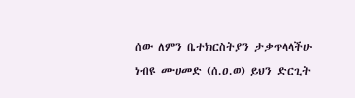ሰው ለምን ቤተክርስትያን ታቃጥላላችሁ ነብዩ ሙሀመድ (ሰ.ዐ.ወ) ይህን ድርጊት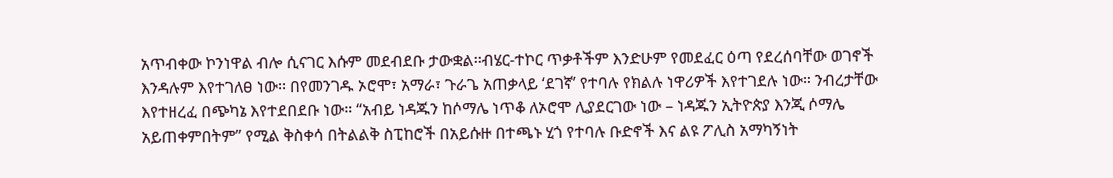አጥብቀው ኮንነዋል ብሎ ሲናገር እሱም መደብደቡ ታውቋል፡፡ብሄር-ተኮር ጥቃቶችም እንድሁም የመደፈር ዕጣ የደረሰባቸው ወገኖች እንዳሉም እየተገለፀ ነው፡፡ በየመንገዱ ኦሮሞ፣ አማራ፣ ጉራጌ አጠቃላይ ‘ደገኛ’ የተባሉ የክልሉ ነዋሪዎች እየተገደሉ ነው። ንብረታቸው እየተዘረፈ በጭካኔ እየተደበደቡ ነው። “አብይ ነዳጁን ከሶማሌ ነጥቆ ለኦሮሞ ሊያደርገው ነው – ነዳጁን ኢትዮጵያ እንጂ ሶማሌ አይጠቀምበትም” የሚል ቅስቀሳ በትልልቅ ስፒከሮች በአይሱዙ በተጫኑ ሂጎ የተባሉ ቡድኖች እና ልዩ ፖሊስ አማካኝነት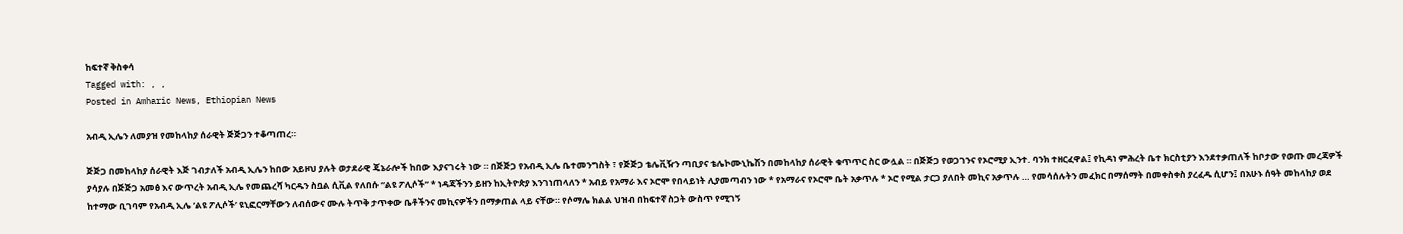ከፍተኛ ቅስቀሳ
Tagged with: , ,
Posted in Amharic News, Ethiopian News

አብዲ ኢሌን ለመያዝ የመከላከያ ሰራዊት ጅጅጋን ተቆጣጠረ።

ጅጅጋ በመከላከያ ሰራዊት እጅ ገብታለች አብዲ ኢሌን ከበው አይዞህ ያሉት ወታደራዊ ጄኔራሎች ከበው እያናገሩት ነው ። በጅጅጋ የአብዲ ኢሌ ቤተመንግስት ፣ የጅጅጋ ቴሌቪዥን ጣቢያና ቴሌኮሙኒኬሽን በመከላከያ ሰራዊት ቁጥጥር ስር ውሏል ። በጅጅጋ የወጋገንና የኦሮሚያ ኢንተ. ባንክ ተዘርፈዋል፤ የኪዳነ ምሕረት ቤተ ክርስቲያን እንደተቃጠለች ከቦታው የወጡ መረጃዎች ያሳያሉ በጅጅጋ አመፅ እና ውጥረት አብዲ ኢሌ የመጨረሻ ካርዱን ስቧል ሲቪል የለበሱ “ልዩ ፖሊሶች” * ነዳጃችንን ይዘን ከኢትዮጵያ እንገነጠላለን * አብይ የአማራ እና ኦሮሞ የበላይነት ሊያመጣብን ነው * የአማራና የኦሮሞ ቤት አቃጥሉ * ኦሮ የሚል ታርጋ ያለበት መኪና አቃጥሉ … የመሳሰሉትን መፈክር በማሰማት በመቀስቀስ ያረፈዱ ሲሆን፤ በአሁኑ ሰዓት መከላከያ ወደ ከተማው ቢገባም የአብዲ ኢሌ ‘ልዩ ፖሊሶች’ ዩኒፎርማቸውን ለብሰውና ሙሉ ትጥቅ ታጥቀው ቤቶችንና መኪናዎችን በማቃጠል ላይ ናቸው። የሶማሌ ክልል ህዝብ በከፍተኛ ስጋት ውስጥ የሚገኝ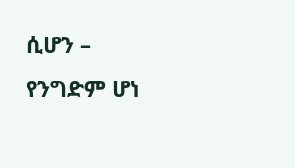ሲሆን – የንግድም ሆነ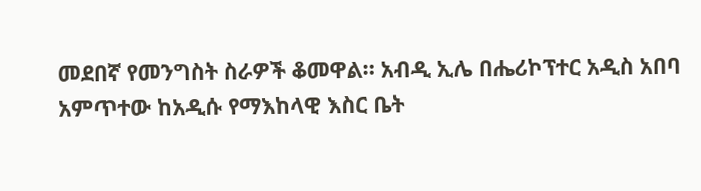መደበኛ የመንግስት ስራዎች ቆመዋል። አብዲ ኢሌ በሔሪኮፕተር አዲስ አበባ አምጥተው ከአዲሱ የማእከላዊ እስር ቤት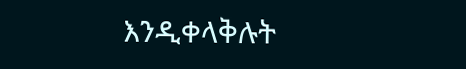እንዲቀላቅሉት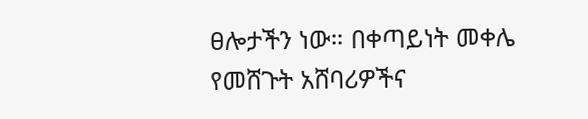ፀሎታችን ነው። በቀጣይነት መቀሌ የመሸጉት አሸባሪዎችና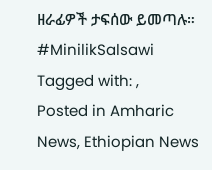ዘራፊዎች ታፍሰው ይመጣሉ። #MinilikSalsawi
Tagged with: ,
Posted in Amharic News, Ethiopian News